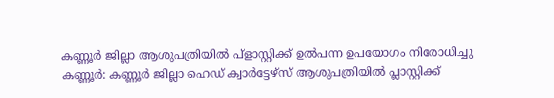കണ്ണൂർ ജില്ലാ ആശുപത്രിയിൽ പ്ളാസ്റ്റിക്ക് ഉൽപന്ന ഉപയോഗം നിരോധിച്ചു
കണ്ണൂർ: കണ്ണൂർ ജില്ലാ ഹെഡ് ക്വാർട്ടേഴ്സ് ആശുപത്രിയിൽ പ്ലാസ്റ്റിക്ക്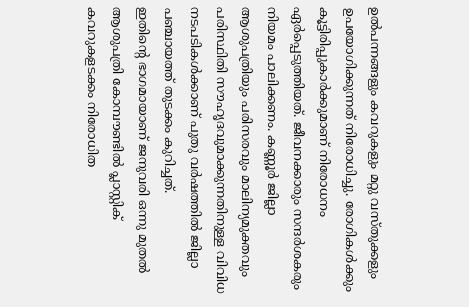ഉൽപന്നങ്ങളും കവറുകളും മറ്റു വസ്തുക്കളും ഉപയോഗിക്കുന്നത് നിരോധിച്ചു. രോഗികൾക്കും കൂട്ടിരിപ്പുകാർക്കുമാണ് നിരോധനം ഏർപ്പെടുത്തിയത്. ജീവനക്കാരും സന്ദർശകരും നിയമം പാലിക്കണം. കണ്ണൂർ ജില്ലാ ആശുപത്രിയും പരിസരവും മാലിന്യമുക്തവും പരിസ്ഥിതി സൗഹൃദവുമാക്കുന്നതിനുള്ള വിവിധ നടപടികൾക്കാണ് പുതു വർഷത്തിൽ ജില്ലാ പഞ്ചായത്ത് തുടക്കം കുറിച്ചത്.
ഇതിന്റെ ഭാഗമായാണ് ജനുവരി ഒന്നു മുതൽ ആശുപത്രി കോമ്പൗണ്ടിൽ പ്ലാസ്റ്റിക് കവറുകളടക്കം നിരോധിത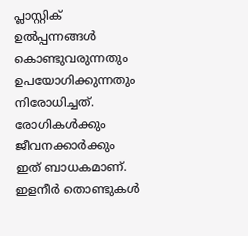പ്ലാസ്റ്റിക് ഉൽപ്പന്നങ്ങൾ കൊണ്ടുവരുന്നതും ഉപയോഗിക്കുന്നതും നിരോധിച്ചത്. രോഗികൾക്കും ജീവനക്കാർക്കും ഇത് ബാധകമാണ്. ഇളനീർ തൊണ്ടുകൾ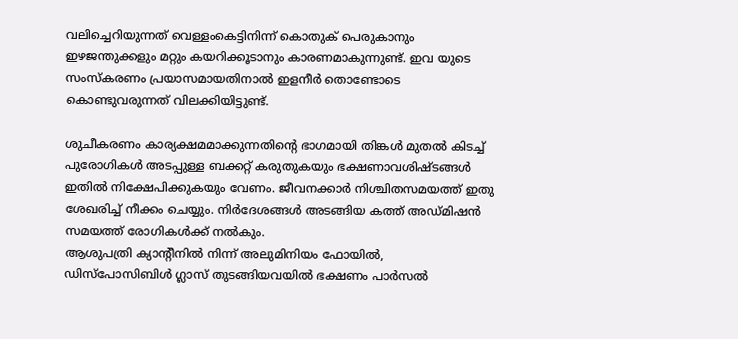വലിച്ചെറിയുന്നത് വെള്ളംകെട്ടിനിന്ന് കൊതുക് പെരുകാനും ഇഴജന്തുക്കളും മറ്റും കയറിക്കൂടാനും കാരണമാകുന്നുണ്ട്. ഇവ യുടെ സംസ്കരണം പ്രയാസമായതിനാൽ ഇളനീർ തൊണ്ടോടെ കൊണ്ടുവരുന്നത് വിലക്കിയിട്ടുണ്ട്.

ശുചീകരണം കാര്യക്ഷമമാക്കുന്നതിന്റെ ഭാഗമായി തിങ്കൾ മുതൽ കിടച്ച് പുരോഗികൾ അടപ്പുള്ള ബക്കറ്റ് കരുതുകയും ഭക്ഷണാവശിഷ്ടങ്ങൾ ഇതിൽ നിക്ഷേപിക്കുകയും വേണം. ജീവനക്കാർ നിശ്ചിതസമയത്ത് ഇതു ശേഖരിച്ച് നീക്കം ചെയ്യും. നിർദേശങ്ങൾ അടങ്ങിയ കത്ത് അഡ്മിഷൻ സമയത്ത് രോഗികൾക്ക് നൽകും.
ആശുപത്രി ക്യാന്റീനിൽ നിന്ന് അലുമിനിയം ഫോയിൽ, ഡിസ്പോസിബിൾ ഗ്ലാസ് തുടങ്ങിയവയിൽ ഭക്ഷണം പാർസൽ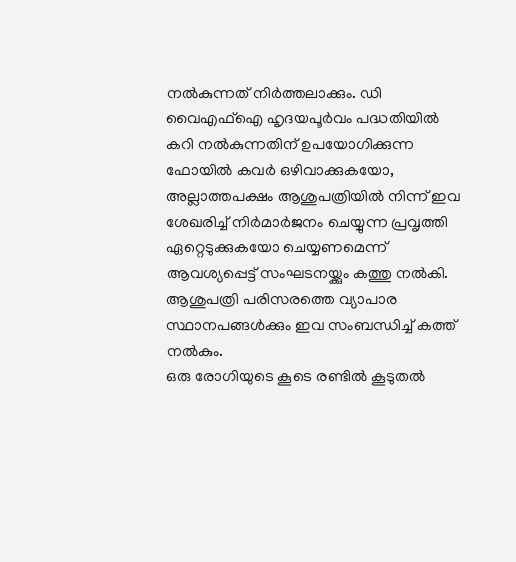നൽകുന്നത് നിർത്തലാക്കും. ഡി വൈഎഫ്ഐ ഹൃദയപൂർവം പദ്ധതിയിൽ കറി നൽകുന്നതിന് ഉപയോഗിക്കുന്ന ഫോയിൽ കവർ ഒഴിവാക്കുകയോ, അല്ലാത്തപക്ഷം ആശുപത്രിയിൽ നിന്ന് ഇവ ശേഖരിച്ച് നിർമാർജനം ചെയ്യുന്ന പ്രവൃത്തി ഏറ്റെടുക്കുകയോ ചെയ്യണമെന്ന് ആവശ്യപ്പെട്ട് സംഘടനയ്ക്കും കത്തു നൽകി. ആശുപത്രി പരിസരത്തെ വ്യാപാര സ്ഥാനപങ്ങൾക്കും ഇവ സംബന്ധിച്ച് കത്ത് നൽകും.
ഒരു രോഗിയുടെ കൂടെ രണ്ടിൽ കൂടുതൽ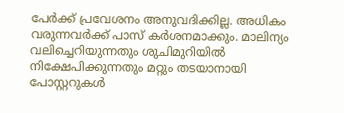പേർക്ക് പ്രവേശനം അനുവദിക്കില്ല. അധികം വരുന്നവർക്ക് പാസ് കർശനമാക്കും. മാലിന്യം വലിച്ചെറിയുന്നതും ശുചിമുറിയിൽ നിക്ഷേപിക്കുന്നതും മറ്റും തടയാനായി പോസ്റ്ററുകൾ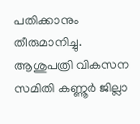പതിക്കാനും തീരുമാനിച്ചു. ആശുപത്രി വികസന സമിതി കണ്ണൂർ ജില്ലാ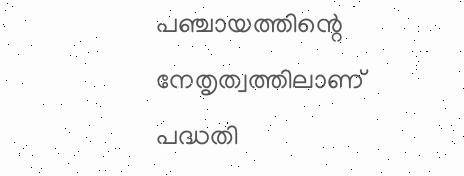പഞ്ചായത്തിന്റെ നേതൃത്വത്തിലാണ് പദ്ധതി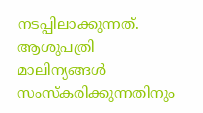നടപ്പിലാക്കുന്നത്. ആശുപത്രി മാലിന്യങ്ങൾ സംസ്കരിക്കുന്നതിനും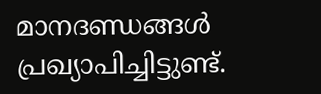മാനദണ്ഡങ്ങൾ പ്രഖ്യാപിച്ചിട്ടുണ്ട്.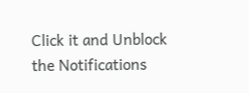Click it and Unblock the Notifications